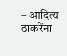– आदित्य ठाकरेंना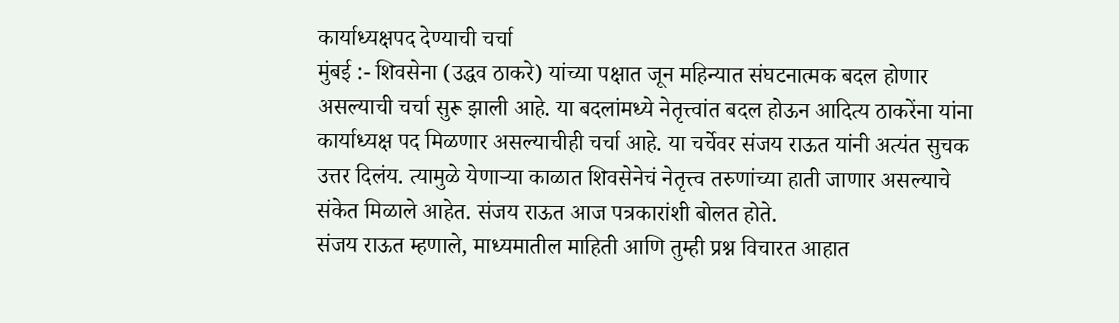कार्याध्यक्षपद देण्याची चर्चा
मुंबई :- शिवसेना (उद्धव ठाकरे) यांच्या पक्षात जून महिन्यात संघटनात्मक बदल होणार असल्याची चर्चा सुरू झाली आहे. या बदलांमध्ये नेतृत्त्वांत बदल होऊन आदित्य ठाकरेंना यांना कार्याध्यक्ष पद मिळणार असल्याचीही चर्चा आहे. या चर्चेवर संजय राऊत यांनी अत्यंत सुचक उत्तर दिलंय. त्यामुळे येणाऱ्या काळात शिवसेनेचं नेतृत्त्व तरुणांच्या हाती जाणार असल्याचे संकेत मिळाले आहेत. संजय राऊत आज पत्रकारांशी बोलत होते.
संजय राऊत म्हणाले, माध्यमातील माहिती आणि तुम्ही प्रश्न विचारत आहात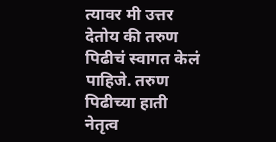त्यावर मी उत्तर देतोय की तरुण पिढीचं स्वागत केलं पाहिजे. तरुण पिढीच्या हाती नेतृत्व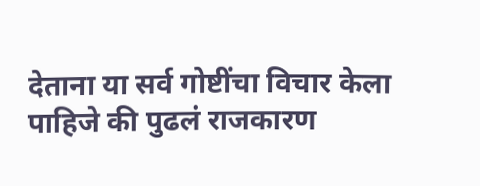देताना या सर्व गोष्टींचा विचार केला पाहिजे की पुढलं राजकारण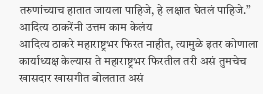तरुणांच्याच हातात जायला पाहिजे, हे लक्षात घेतलं पाहिजे.”
आदित्य ठाकरेंनी उत्तम काम केलंय
आदित्य ठाकरे महाराष्ट्रभर फिरत नाहीत, त्यामुळे इतर कोणाला कार्याध्यक्ष केल्यास ते महाराष्ट्रभर फिरतील तरी असं तुमचेच खासदार खासगीत बोलतात असं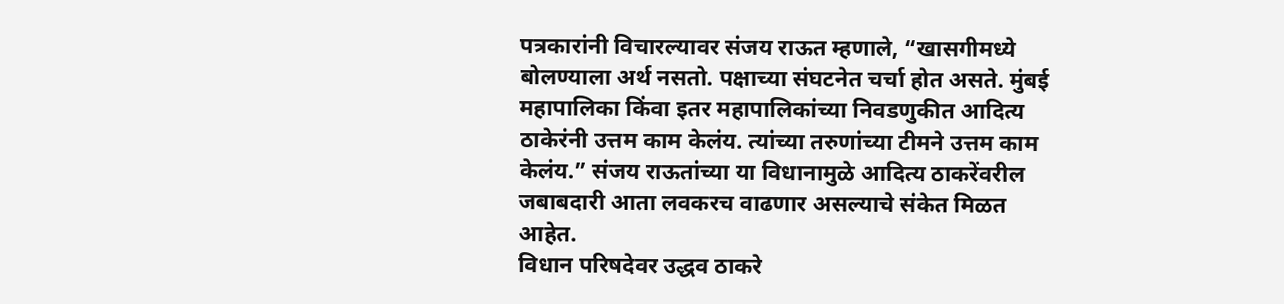पत्रकारांनी विचारल्यावर संजय राऊत म्हणाले, “खासगीमध्ये बोलण्याला अर्थ नसतो. पक्षाच्या संघटनेत चर्चा होत असते. मुंबई महापालिका किंवा इतर महापालिकांच्या निवडणुकीत आदित्य ठाकेरंनी उत्तम काम केलंय. त्यांच्या तरुणांच्या टीमने उत्तम काम केलंय.” संजय राऊतांच्या या विधानामुळे आदित्य ठाकरेंवरील जबाबदारी आता लवकरच वाढणार असल्याचे संकेत मिळत आहेत.
विधान परिषदेवर उद्धव ठाकरे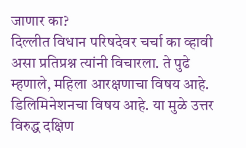जाणार का?
दिल्लीत विधान परिषदेवर चर्चा का व्हावी असा प्रतिप्रश्न त्यांनी विचारला. ते पुढे म्हणाले, महिला आरक्षणाचा विषय आहे. डिलिमिनेशनचा विषय आहे. या मुळे उत्तर विरुद्ध दक्षिण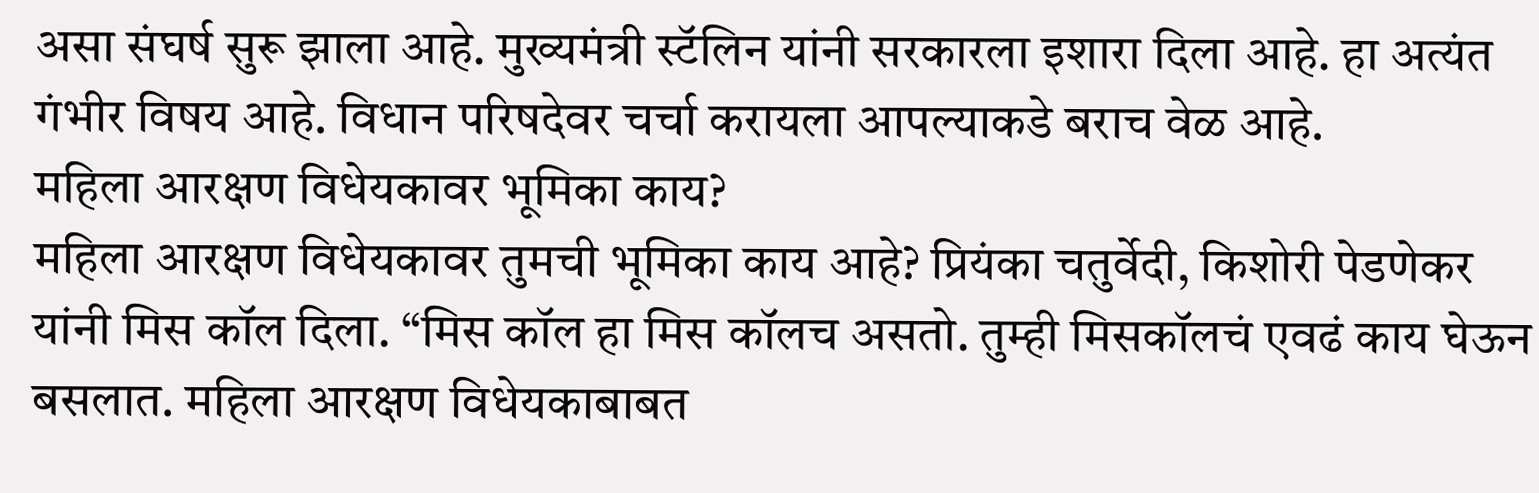असा संघर्ष सुरू झाला आहे. मुख्यमंत्री स्टॅलिन यांनी सरकारला इशारा दिला आहे. हा अत्यंत गंभीर विषय आहे. विधान परिषदेवर चर्चा करायला आपल्याकडे बराच वेळ आहे.
महिला आरक्षण विधेयकावर भूमिका काय?
महिला आरक्षण विधेयकावर तुमची भूमिका काय आहे? प्रियंका चतुर्वेदी, किशोरी पेडणेकर यांनी मिस कॉल दिला. “मिस कॉल हा मिस कॉलच असतो. तुम्ही मिसकॉलचं एवढं काय घेऊन बसलात. महिला आरक्षण विधेयकाबाबत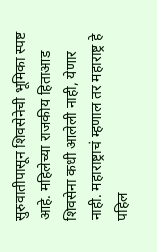सुरुवातीपासून शिवसेनेची भूमिका स्पष्ट आहे. महिलेच्या राजकीय हिताआड शिवसेना कधी आलेली नाही, येणार नाही. महाराष्ट्राचं म्हणाल तर महाराष्ट्र हे पहिल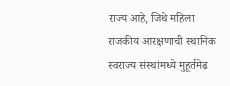राज्य आहे, जिथे महिला राजकीय आरक्षणाची स्थानिक स्वराज्य संस्थांमध्ये मुहूर्तमेढ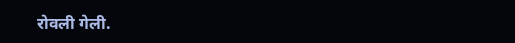रोवली गेली.